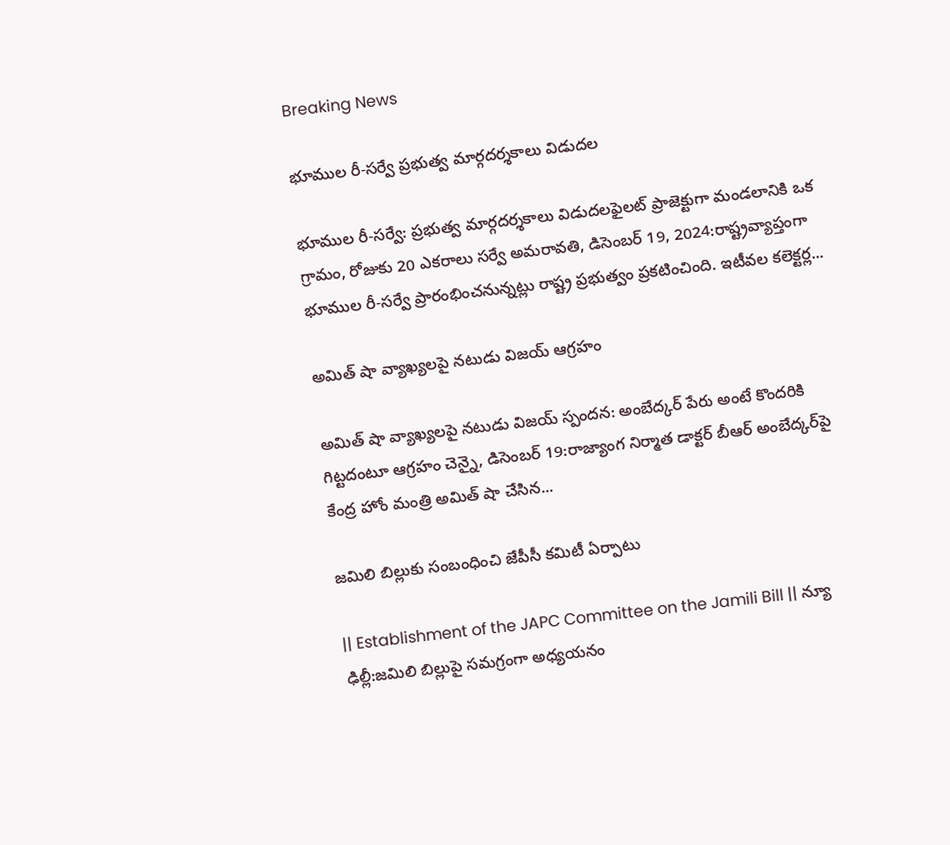Breaking News

భూముల రీ-సర్వే ప్రభుత్వ మార్గదర్శకాలు విడుదల

భూముల రీ-సర్వే: ప్రభుత్వ మార్గదర్శకాలు విడుదలఫైలట్‌ ప్రాజెక్టుగా మండలానికి ఒక గ్రామం, రోజుకు 20 ఎకరాలు సర్వే అమరావతి, డిసెంబర్ 19, 2024:రాష్ట్రవ్యాప్తంగా భూముల రీ-సర్వే ప్రారంభించనున్నట్లు రాష్ట్ర ప్రభుత్వం ప్రకటించింది. ఇటీవల కలెక్టర్ల...

అమిత్ షా వ్యాఖ్యలపై నటుడు విజయ్ ఆగ్రహం

అమిత్ షా వ్యాఖ్యలపై నటుడు విజయ్ స్పందన: అంబేద్కర్ పేరు అంటే కొందరికి గిట్టదంటూ ఆగ్రహం చెన్నై, డిసెంబర్ 19:రాజ్యాంగ నిర్మాత డాక్టర్ బీఆర్ అంబేద్కర్‌పై కేంద్ర హోం మంత్రి అమిత్ షా చేసిన...

జమిలి బిల్లుకు సంబంధించి జేపీసీ కమిటీ ఏర్పాటు

|| Establishment of the JAPC Committee on the Jamili Bill || న్యూ ఢిల్లీ:జమిలి బిల్లుపై సమగ్రంగా అధ్యయనం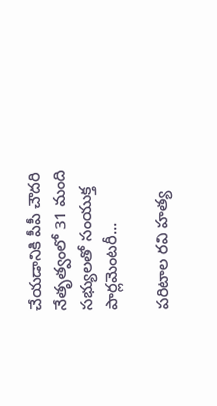చేయడానికి పీపీ చౌదరి నేతృత్వంలో 31 మంది సభ్యులతో సంయుక్త పార్లమెంటరీ...

పరిటాల రవి హత్య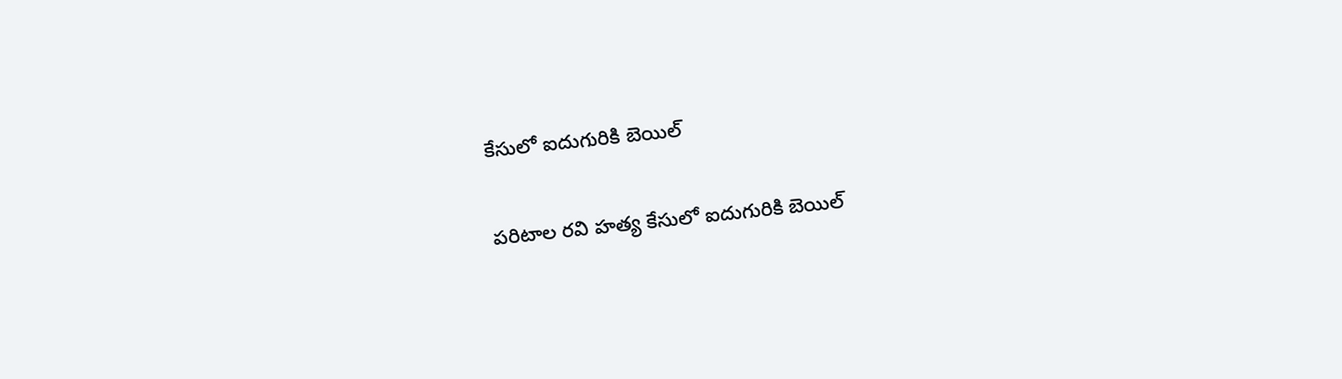కేసులో ఐదుగురికి బెయిల్

పరిటాల రవి హత్య కేసులో ఐదుగురికి బెయిల్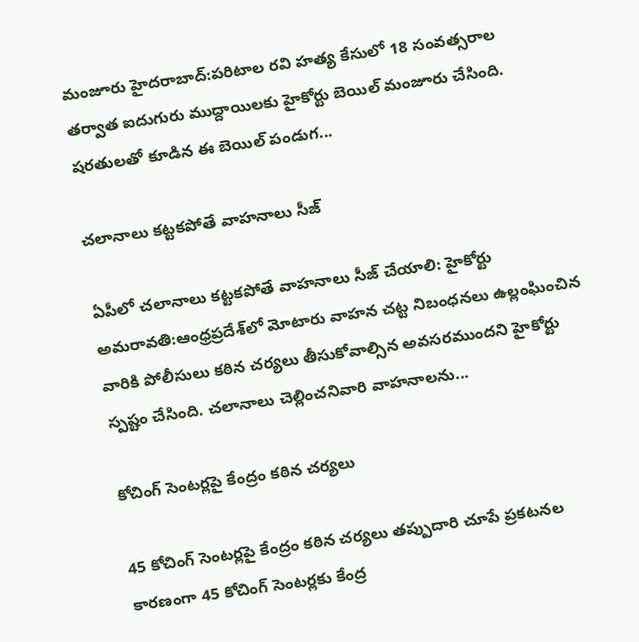మంజూరు హైదరాబాద్:పరిటాల రవి హత్య కేసులో 18 సంవత్సరాల తర్వాత ఐదుగురు ముద్దాయిలకు హైకోర్టు బెయిల్ మంజూరు చేసింది. షరతులతో కూడిన ఈ బెయిల్‌ పండుగ...

చలానాలు కట్టకపోతే వాహనాలు సీజ్

ఏపీలో చలానాలు కట్టకపోతే వాహనాలు సీజ్ చేయాలి: హైకోర్టు అమరావతి:ఆంధ్రప్రదేశ్‌లో మోటారు వాహన చట్ట నిబంధనలు ఉల్లంఘించిన వారికి పోలీసులు కఠిన చర్యలు తీసుకోవాల్సిన అవసరముందని హైకోర్టు స్పష్టం చేసింది. చలానాలు చెల్లించనివారి వాహనాలను...

కోచింగ్ సెంటర్లపై కేంద్రం కఠిన చర్యలు

45 కోచింగ్ సెంటర్లపై కేంద్రం కఠిన చర్యలు తప్పుదారి చూపే ప్రకటనల కారణంగా 45 కోచింగ్ సెంటర్లకు కేంద్ర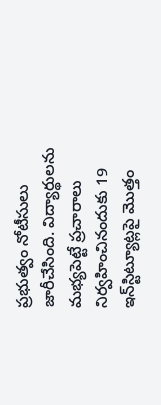ప్రభుత్వం నోటీసులు జారీచేసింది. విద్యార్థులను మభ్యపెట్టే ప్రచారాలు నిర్వహించినందుకు 19 ఇన్‌స్టిట్యూట్లపై మొత్తం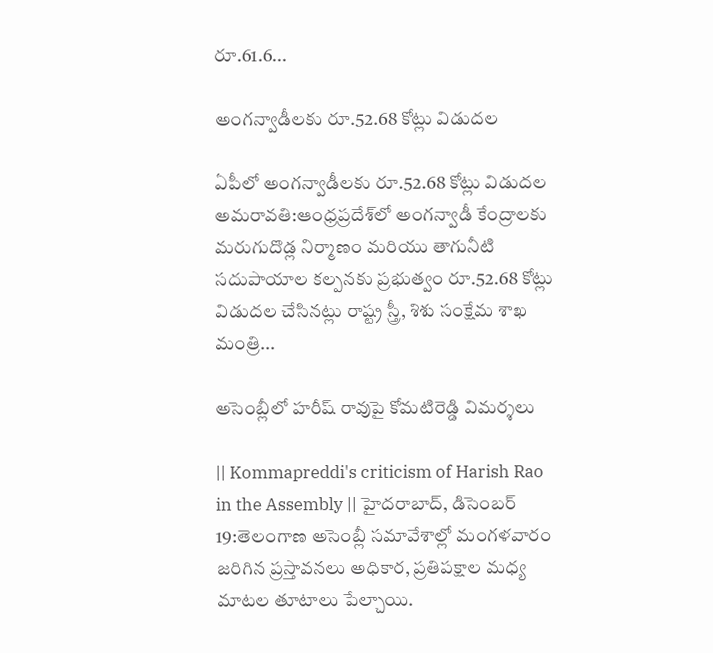రూ.61.6...

అంగన్వాడీలకు రూ.52.68 కోట్లు విడుదల

ఏపీలో అంగన్వాడీలకు రూ.52.68 కోట్లు విడుదల అమరావతి:ఆంధ్రప్రదేశ్‌లో అంగన్వాడీ కేంద్రాలకు మరుగుదొడ్ల నిర్మాణం మరియు తాగునీటి సదుపాయాల కల్పనకు ప్రభుత్వం రూ.52.68 కోట్లు విడుదల చేసినట్లు రాష్ట్ర స్త్రీ, శిశు సంక్షేమ శాఖ మంత్రి...

అసెంబ్లీలో హరీష్ రావుపై కోమటిరెడ్డి విమర్శలు

|| Kommapreddi's criticism of Harish Rao in the Assembly || హైదరాబాద్, డిసెంబర్ 19:తెలంగాణ అసెంబ్లీ సమావేశాల్లో మంగళవారం జరిగిన ప్రస్తావనలు అధికార, ప్రతిపక్షాల మధ్య మాటల తూటాలు పేల్చాయి.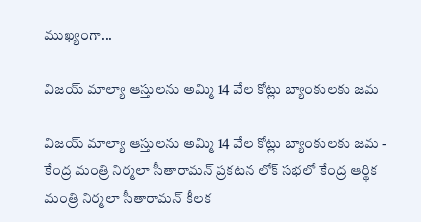ముఖ్యంగా...

విజయ్ మాల్యా ఆస్తులను అమ్మి 14 వేల కోట్లు బ్యాంకులకు జమ

విజయ్ మాల్యా ఆస్తులను అమ్మి 14 వేల కోట్లు బ్యాంకులకు జమ - కేంద్ర మంత్రి నిర్మలా సీతారామన్ ప్రకటన లోక్ సభలో కేంద్ర ఆర్థిక మంత్రి నిర్మలా సీతారామన్ కీలక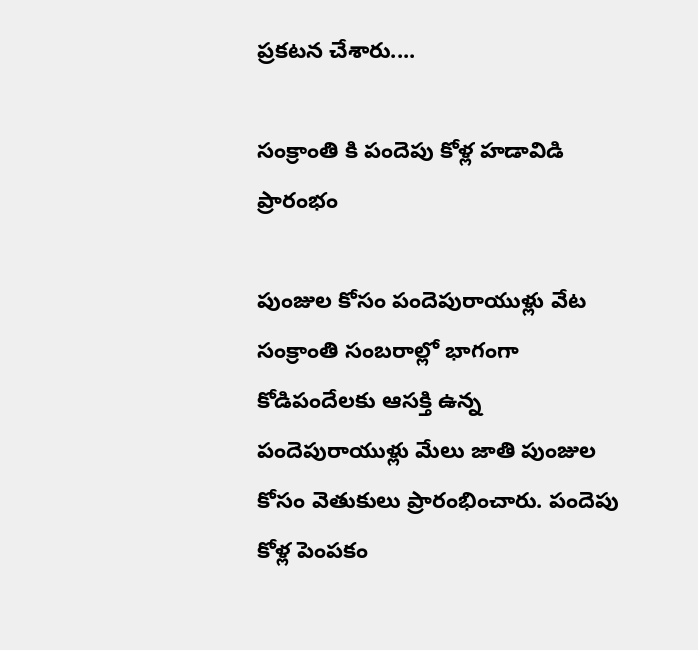ప్రకటన చేశారు....

సంక్రాంతి కి పందెపు కోళ్ల హడావిడి ప్రారంభం

పుంజుల కోసం పందెపురాయుళ్లు వేట సంక్రాంతి సంబరాల్లో భాగంగా కోడిపందేలకు ఆసక్తి ఉన్న పందెపురాయుళ్లు మేలు జాతి పుంజుల కోసం వెతుకులు ప్రారంభించారు. పందెపు కోళ్ల పెంపకం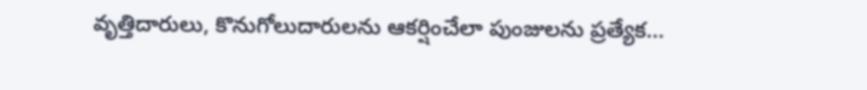వృత్తిదారులు, కొనుగోలుదారులను ఆకర్షించేలా పుంజులను ప్రత్యేక...